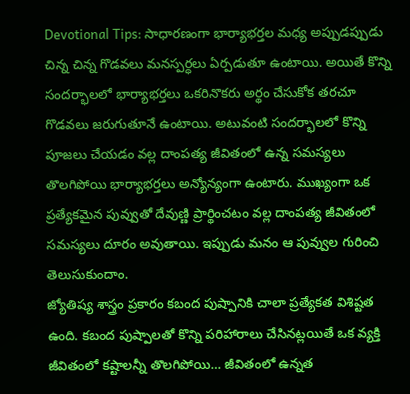Devotional Tips: సాధారణంగా భార్యాభర్తల మధ్య అప్పుడప్పుడు చిన్న చిన్న గొడవలు మనస్పర్ధలు ఏర్పడుతూ ఉంటాయి. అయితే కొన్ని సందర్భాలలో భార్యాభర్తలు ఒకరినొకరు అర్థం చేసుకోక తరచూ గొడవలు జరుగుతూనే ఉంటాయి. అటువంటి సందర్భాలలో కొన్ని పూజలు చేయడం వల్ల దాంపత్య జీవితంలో ఉన్న సమస్యలు తొలగిపోయి భార్యాభర్తలు అన్యోన్యంగా ఉంటారు. ముఖ్యంగా ఒక ప్రత్యేకమైన పువ్వుతో దేవుణ్ణి ప్రార్థించటం వల్ల దాంపత్య జీవితంలో సమస్యలు దూరం అవుతాయి. ఇప్పుడు మనం ఆ పువ్వుల గురించి తెలుసుకుందాం.
జ్యోతిష్య శాస్త్రం ప్రకారం కబంద పుష్పానికి చాలా ప్రత్యేకత విశిష్టత ఉంది. కబంద పుష్పాలతో కొన్ని పరిహారాలు చేసినట్లయితే ఒక వ్యక్తి జీవితంలో కష్టాలన్నీ తొలగిపోయి… జీవితంలో ఉన్నత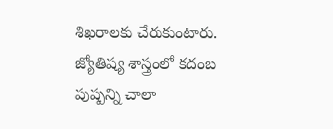శిఖరాలకు చేరుకుంటారు. జ్యోతిష్య శాస్త్రంలో కదంబ పుష్పన్ని చాలా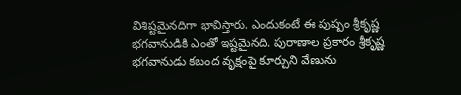విశిష్టమైనదిగా భావిస్తారు. ఎందుకంటే ఈ పుష్పం శ్రీకృష్ణ భగవానుడికి ఎంతో ఇష్టమైనది. పురాణాల ప్రకారం శ్రీకృష్ణ భగవానుడు కబంద వృక్షంపై కూర్చుని వేణును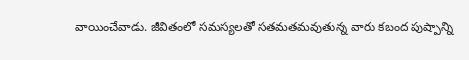వాయించేవాడు. జీవితంలో సమస్యలతో సతమతమవుతున్న వారు కబంద పుష్పాన్ని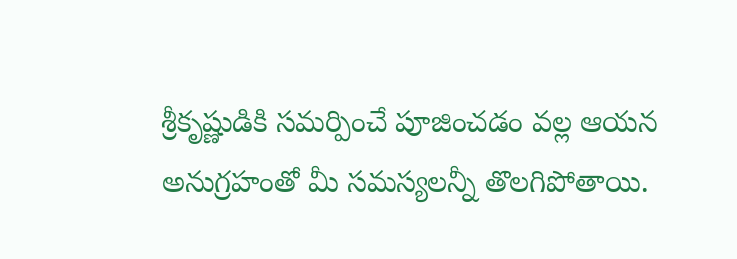శ్రీకృష్ణుడికి సమర్పించే పూజించడం వల్ల ఆయన అనుగ్రహంతో మీ సమస్యలన్నీ తొలగిపోతాయి.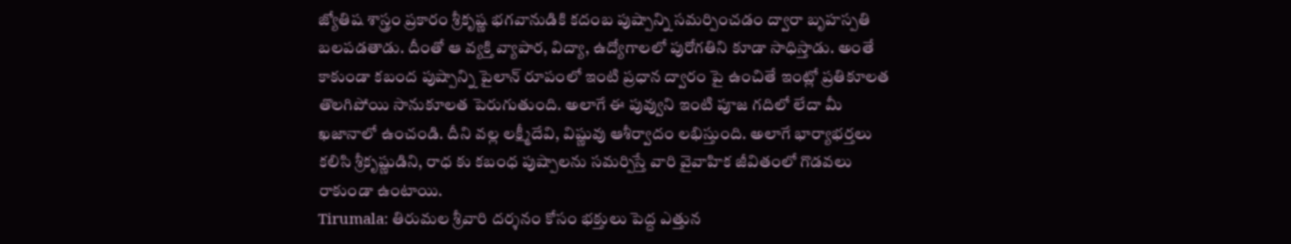జ్యోతిష శాస్త్రం ప్రకారం శ్రీకృష్ణ భగవానుడికి కదంబ పుష్పాన్ని సమర్పించడం ద్వారా బృహస్పతి బలపడతాడు. దీంతో ఆ వ్యక్తి వ్యాపార, విద్యా, ఉద్యోగాలలో పురోగతిని కూడా సాధిస్తాడు. అంతే కాకుండా కబంద పుష్పాన్ని పైలాన్ రూపంలో ఇంటి ప్రధాన ద్వారం పై ఉంచితే ఇంట్లో ప్రతికూలత తొలగిపోయి సానుకూలత పెరుగుతుంది. అలాగే ఈ పువ్వుని ఇంటి పూజ గదిలో లేదా మీ ఖజానాలో ఉంచండి. దీని వల్ల లక్ష్మీదేవి, విష్ణువు ఆశీర్వాదం లభిస్తుంది. అలాగే భార్యాభర్తలు కలిసి శ్రీకృష్ణుడిని, రాధ కు కబంధ పుష్పాలను సమర్పిస్తే వారి వైవాహిక జీవితంలో గొడవలు రాకుండా ఉంటాయి.
Tirumala: తిరుమల శ్రీవారి దర్శనం కోసం భక్తులు పెద్ద ఎత్తున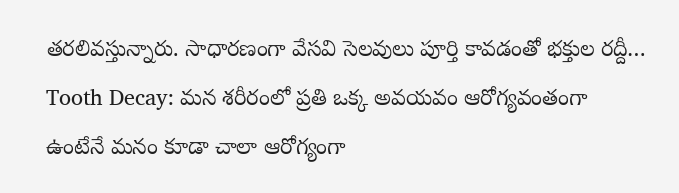తరలివస్తున్నారు. సాధారణంగా వేసవి సెలవులు పూర్తి కావడంతో భక్తుల రద్దీ…
Tooth Decay: మన శరీరంలో ప్రతి ఒక్క అవయవం ఆరోగ్యవంతంగా ఉంటేనే మనం కూడా చాలా ఆరోగ్యంగా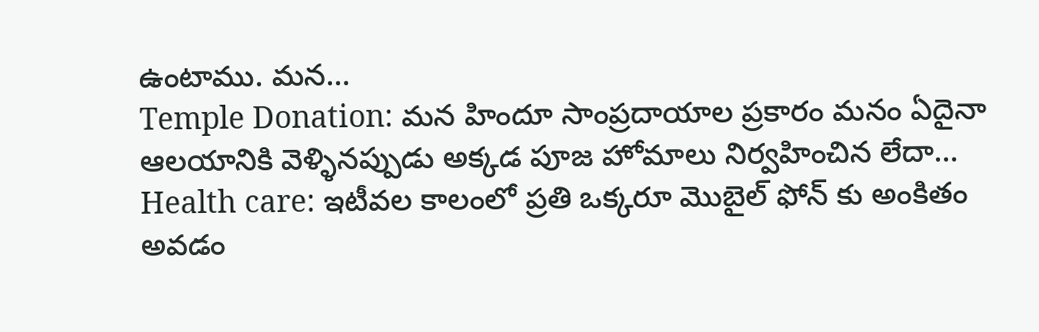ఉంటాము. మన…
Temple Donation: మన హిందూ సాంప్రదాయాల ప్రకారం మనం ఏదైనా ఆలయానికి వెళ్ళినప్పుడు అక్కడ పూజ హోమాలు నిర్వహించిన లేదా…
Health care: ఇటీవల కాలంలో ప్రతి ఒక్కరూ మొబైల్ ఫోన్ కు అంకితం అవడం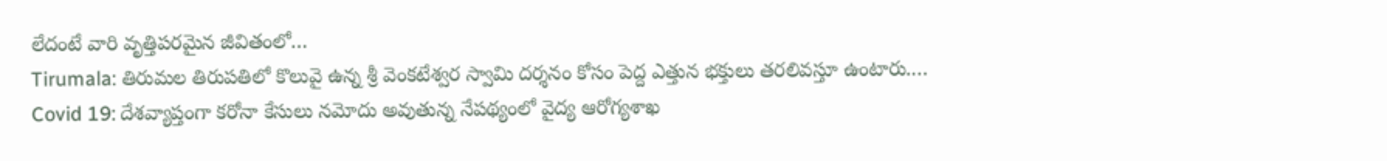లేదంటే వారి వృత్తిపరమైన జీవితంలో…
Tirumala: తిరుమల తిరుపతిలో కొలువై ఉన్న శ్రీ వెంకటేశ్వర స్వామి దర్శనం కోసం పెద్ద ఎత్తున భక్తులు తరలివస్తూ ఉంటారు.…
Covid 19: దేశవ్యాప్తంగా కరోనా కేసులు నమోదు అవుతున్న నేపథ్యంలో వైద్య ఆరోగ్యశాఖ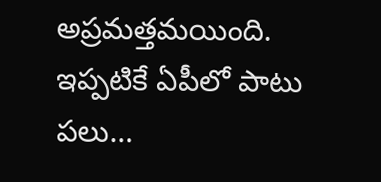అప్రమత్తమయింది. ఇప్పటికే ఏపీలో పాటు పలు…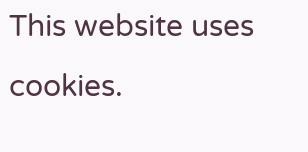This website uses cookies.